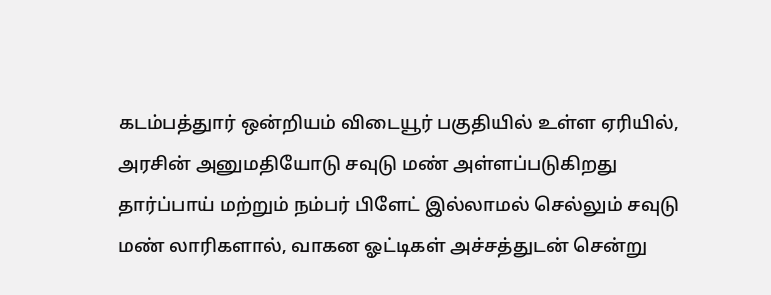கடம்பத்துார் ஒன்றியம் விடையூர் பகுதியில் உள்ள ஏரியில், அரசின் அனுமதியோடு சவுடு மண் அள்ளப்படுகிறது தார்ப்பாய் மற்றும் நம்பர் பிளேட் இல்லாமல் செல்லும் சவுடு மண் லாரிகளால், வாகன ஓட்டிகள் அச்சத்துடன் சென்று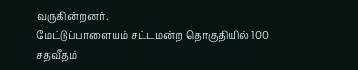வருகின்றனர்.
மேட்டுப்பாளையம் சட்டமன்ற தொகுதியில் 100 சதவீதம்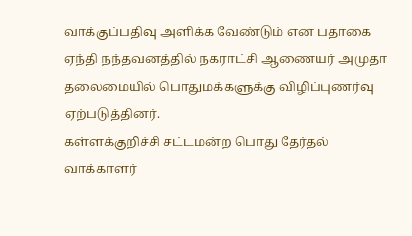வாக்குப்பதிவு அளிக்க வேண்டும் என பதாகை ஏந்தி நந்தவனத்தில் நகராட்சி ஆணையர் அமுதா தலைமையில் பொதுமக்களுக்கு விழிப்புணர்வு ஏற்படுத்தினர்.
கள்ளக்குறிச்சி சட்டமன்ற பொது தேர்தல் வாக்காளர்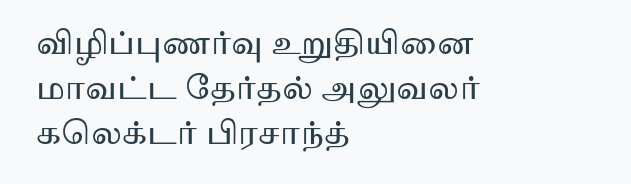விழிப்புணர்வு உறுதியினை மாவட்ட தேர்தல் அலுவலர் கலெக்டர் பிரசாந்த்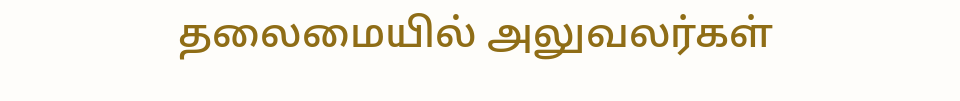தலைமையில் அலுவலர்கள்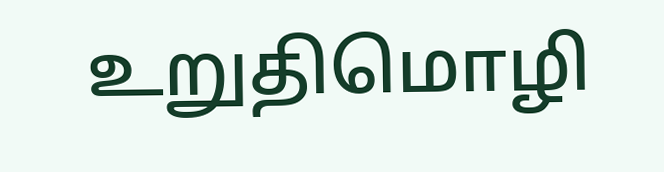உறுதிமொழி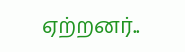ஏற்றனர்..